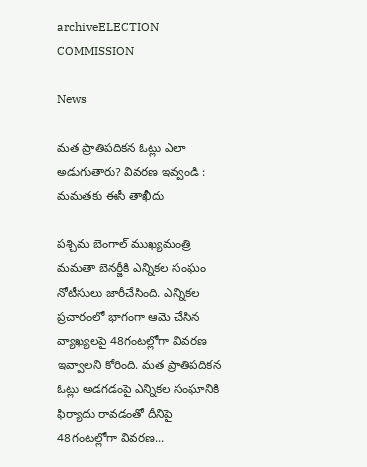archiveELECTION COMMISSION

News

మత ప్రాతిపదికన ఓట్లు ఎలా అడుగుతారు? వివరణ ఇవ్వండి : మమతకు ఈసీ తాఖీదు

పశ్చిమ బెంగాల్‌ ముఖ్యమంత్రి మమతా బెనర్జీకి ఎన్నికల సంఘం నోటీసులు జారీచేసింది. ఎన్నికల ప్రచారంలో భాగంగా ఆమె చేసిన వ్యాఖ్యలపై 48గంటల్లోగా వివరణ ఇవ్వాలని కోరింది. మత ప్రాతిపదికన ఓట్లు అడగడంపై ఎన్నికల సంఘానికి ఫిర్యాదు రావడంతో దీనిపై 48గంటల్లోగా వివరణ...